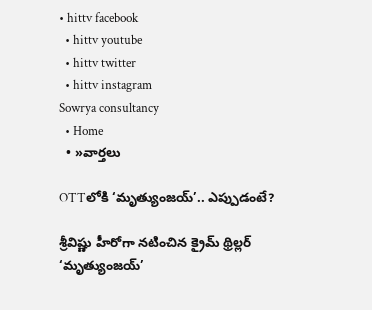• hittv facebook
  • hittv youtube
  • hittv twitter
  • hittv instagram
Sowrya consultancy
  • Home
  • »వార్తలు

OTTలోకి ‘మృత్యుంజయ్’.. ఎప్పుడంటే?

శ్రీవిష్ణు హీరోగా నటించిన క్రైమ్ థ్రిల్లర్ ‘మృత్యుంజయ్’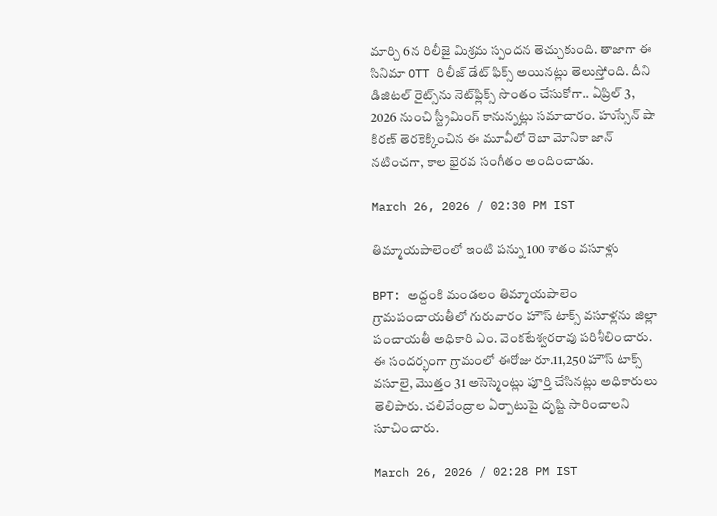మార్చి 6న రిలీజై మిశ్రమ స్పందన తెచ్చుకుంది. తాజాగా ఈ సినిమా OTT రిలీజ్ డేట్ ఫిక్స్ అయినట్లు తెలుస్తోంది. దీని డిజిటల్ రైట్స్‌ను నెట్‌ఫ్లిక్స్ సొంతం చేసుకోగా.. ఏప్రిల్ 3, 2026 నుంచి స్ట్రీమింగ్ కానున్నట్లు సమాచారం. హుస్సేన్ షా కిరణ్ తెరకెక్కించిన ఈ మూవీలో రెబా మోనికా జాన్ నటించగా, కాల భైరవ సంగీతం అందించాడు.

March 26, 2026 / 02:30 PM IST

తిమ్మాయపాలెంలో ఇంటి పన్ను 100 శాతం వసూళ్లు

BPT: అద్దంకి మండలం తిమ్మాయపాలెం గ్రామపంచాయతీలో గురువారం హౌస్ టాక్స్ వసూళ్లను జిల్లా పంచాయతీ అధికారి ఎం. వెంకటేశ్వరరావు పరిశీలించారు. ఈ సందర్భంగా గ్రామంలో ఈరోజు రూ.11,250 హౌస్ టాక్స్ వసూలై, మొత్తం 31 అసెస్మెంట్లు పూర్తి చేసినట్లు అధికారులు తెలిపారు. చలివేంద్రాల ఏర్పాటుపై దృష్టి సారించాలని సూచించారు.

March 26, 2026 / 02:28 PM IST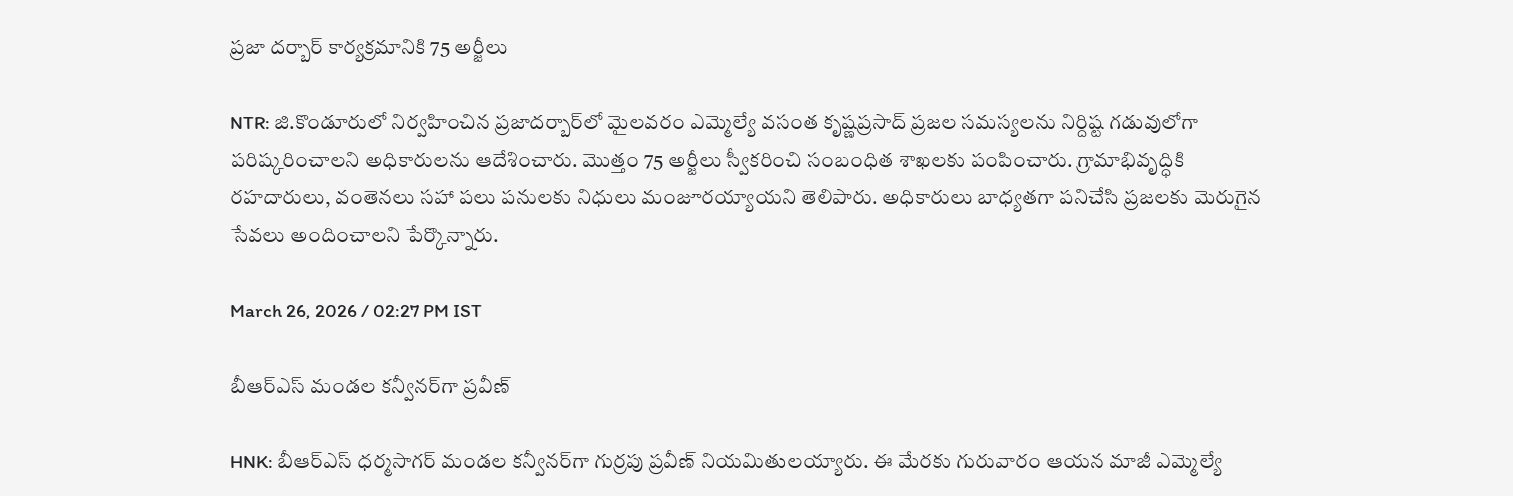ప్రజా దర్బార్ కార్యక్రమానికి 75 అర్జీలు

NTR: జి.కొండూరులో నిర్వహించిన ప్రజాదర్బార్‌లో మైలవరం ఎమ్మెల్యే వసంత కృష్ణప్రసాద్ ప్రజల సమస్యలను నిర్దిష్ట గడువులోగా పరిష్కరించాలని అధికారులను ఆదేశించారు. మొత్తం 75 అర్జీలు స్వీకరించి సంబంధిత శాఖలకు పంపించారు. గ్రామాభివృద్ధికి రహదారులు, వంతెనలు సహా పలు పనులకు నిధులు మంజూరయ్యాయని తెలిపారు. అధికారులు బాధ్యతగా పనిచేసి ప్రజలకు మెరుగైన సేవలు అందించాలని పేర్కొన్నారు.

March 26, 2026 / 02:27 PM IST

బీఆర్ఎస్ మండల కన్వీనర్‌గా ప్రవీణ్

HNK: బీఆర్ఎస్ ధర్మసాగర్ మండల కన్వీనర్‌గా గుర్రపు ప్రవీణ్ నియమితులయ్యారు. ఈ మేరకు గురువారం ఆయన మాజీ ఎమ్మెల్యే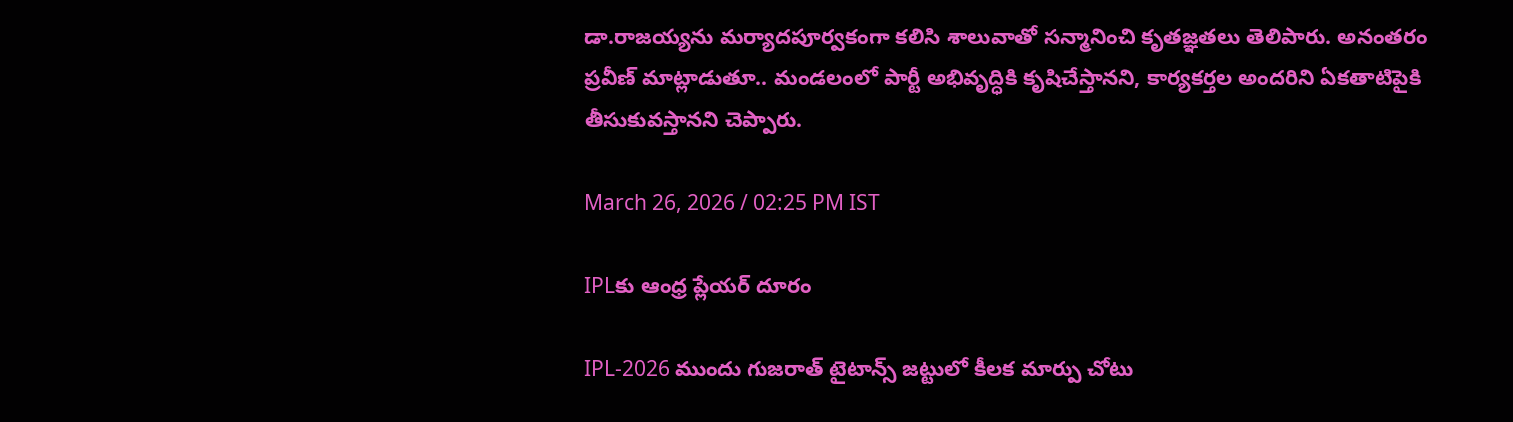డా.రాజయ్యను మర్యాదపూర్వకంగా కలిసి శాలువాతో సన్మానించి కృతజ్ఞతలు తెలిపారు. అనంతరం ప్రవీణ్ మాట్లాడుతూ.. మండలంలో పార్టీ అభివృద్ధికి కృషిచేస్తానని, కార్యకర్తల అందరిని ఏకతాటిపైకి తీసుకువస్తానని చెప్పారు.

March 26, 2026 / 02:25 PM IST

IPLకు ఆంధ్ర ప్లేయర్ దూరం

IPL-2026 ముందు గుజ‌రాత్ టైటాన్స్ జ‌ట్టులో కీల‌క మార్పు చోటు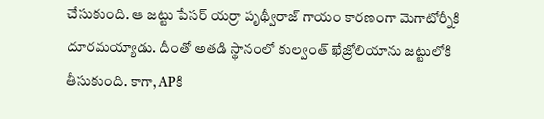చేసుకుంది. ఆ జట్టు పేసర్ యర్రా పృథ్వీరాజ్ గాయం కార‌ణంగా మెగాటోర్నీకి దూరమయ్యాడు. దీంతో అతడి స్థానంలో కుల్వంత్ ఖేజ్రోలియాను జట్టులోకి తీసుకుంది. కాగా, APకి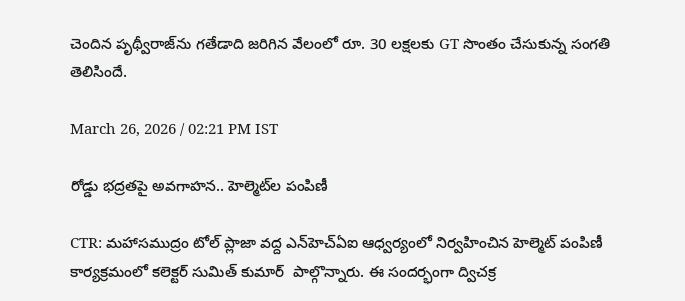చెందిన పృథ్వీరాజ్‌ను గతేడాది జరిగిన వేలంలో రూ. 30 లక్షలకు GT సొంతం చేసుకున్న సంగతి తెలిసిందే.

March 26, 2026 / 02:21 PM IST

రోడ్డు భద్రతపై అవగాహన.. హెల్మెట్‌ల పంపిణీ

CTR: మహాసముద్రం టోల్ ప్లాజా వద్ద ఎన్‌హెచ్‌ఏఐ ఆధ్వర్యంలో నిర్వహించిన హెల్మెట్ పంపిణీ కార్యక్రమంలో కలెక్టర్ సుమిత్ కుమార్  పాల్గొన్నారు. ఈ సందర్భంగా ద్విచక్ర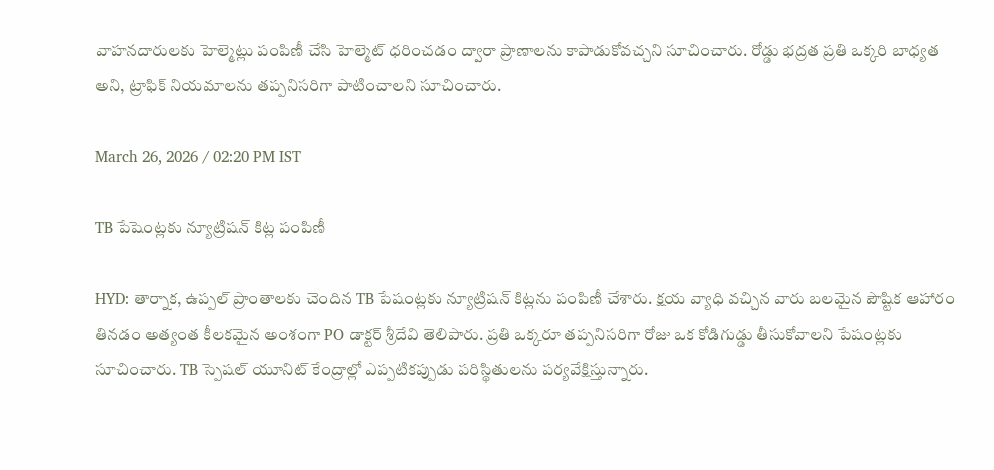వాహనదారులకు హెల్మెట్లు పంపిణీ చేసి హెల్మెట్ ధరించడం ద్వారా ప్రాణాలను కాపాడుకోవచ్చని సూచించారు. రోడ్డు భద్రత ప్రతి ఒక్కరి బాధ్యత అని, ట్రాఫిక్ నియమాలను తప్పనిసరిగా పాటించాలని సూచించారు.

March 26, 2026 / 02:20 PM IST

TB పేషెంట్లకు న్యూట్రిషన్ కిట్ల పంపిణీ

HYD: తార్నాక, ఉప్పల్ ప్రాంతాలకు చెందిన TB పేషంట్లకు న్యూట్రిషన్ కిట్లను పంపిణీ చేశారు. క్షయ వ్యాధి వచ్చిన వారు బలమైన పౌష్టిక ఆహారం తినడం అత్యంత కీలకమైన అంశంగా PO డాక్టర్ శ్రీదేవి తెలిపారు. ప్రతి ఒక్కరూ తప్పనిసరిగా రోజు ఒక కోడిగుడ్డు తీసుకోవాలని పేషంట్లకు సూచించారు. TB స్పెషల్ యూనిట్ కేంద్రాల్లో ఎప్పటికప్పుడు పరిస్థితులను పర్యవేక్షిస్తున్నారు.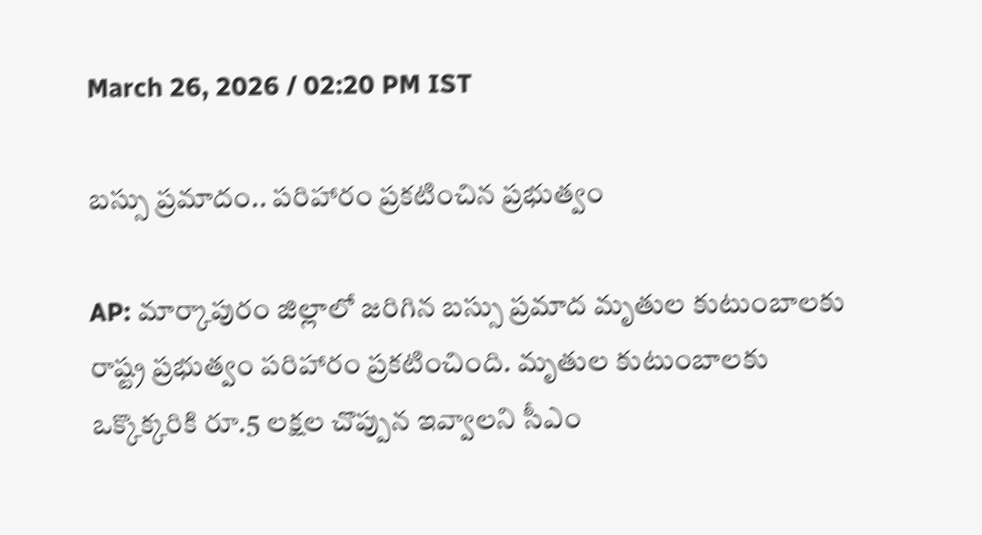March 26, 2026 / 02:20 PM IST

బస్సు ప్రమాదం.. పరిహారం ప్రకటించిన ప్రభుత్వం

AP: మార్కాపురం జిల్లాలో జరిగిన బస్సు ప్రమాద మృతుల కుటుంబాలకు రాష్ట్ర ప్రభుత్వం పరిహారం ప్రకటించింది. మృతుల కుటుంబాలకు ఒక్కొక్కరికి రూ.5 లక్షల చొప్పున ఇవ్వాలని సీఎం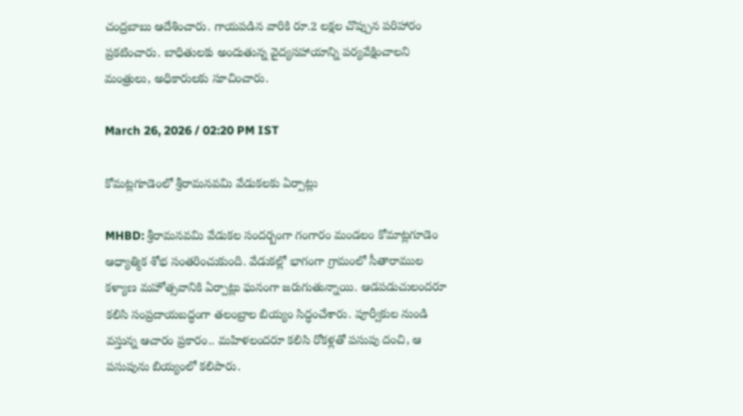చంద్రబాబు ఆదేశించారు. గాయపడిన వారికి రూ.2 లక్షల చొప్పున పరిహారం ప్రకటించారు. బాధితులకు అందుతున్న వైద్యసహాయాన్ని పర్యవేక్షించాలని మంత్రులు, అధికారులకు సూచించారు.

March 26, 2026 / 02:20 PM IST

కోమట్లగూడెంలో శ్రీరామనవమి వేడుకలకు ఏర్పాట్లు

MHBD: శ్రీరామనవమి వేడుకల సందర్బంగా గంగారం మండలం కోమాట్లగూడెం ఆధ్యాత్మిక శోభ సంతరించుకుంది. వేడుకల్లో భాగంగా గ్రామంలో సీతారాముల కళ్యాణ మహోత్సవానికి ఏర్పాట్లు ఘనంగా జరుగుతున్నాయి. ఆడపడుచులందరూ కలిసి సంప్రదాయబద్ధంగా తలంబ్రాల బియ్యం సిద్ధంచేశారు. పూర్వీకుల నుండి వస్తున్న ఆచారం ప్రకారం.. మహిళలందరూ కలిసి రోకళ్లతో పసుపు దంచి, ఆ పసుపును బియ్యంలో కలిపారు.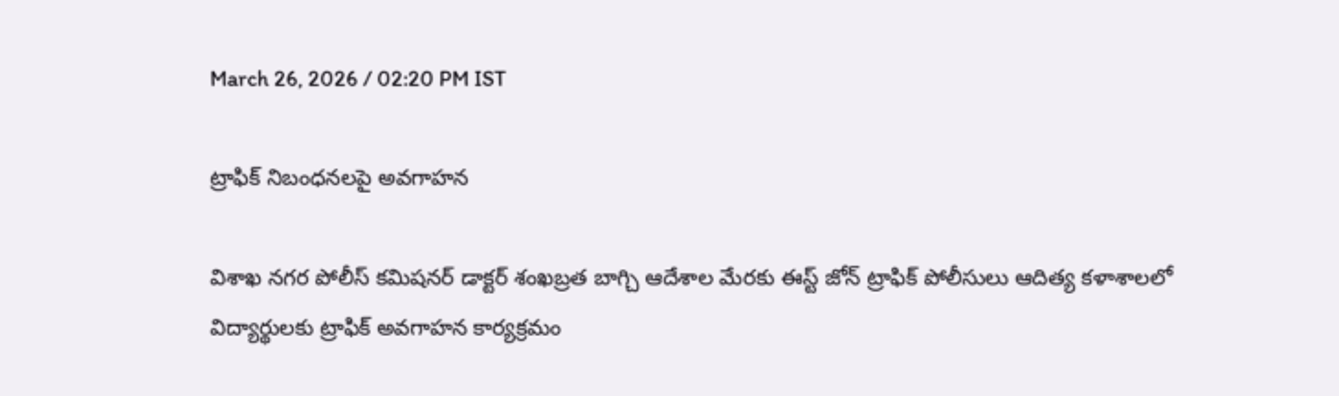March 26, 2026 / 02:20 PM IST

ట్రాఫిక్ నిబంధనలపై అవగాహన

విశాఖ నగర పోలీస్ కమిషనర్ డాక్టర్ శంఖబ్రత బాగ్చి ఆదేశాల మేరకు ఈస్ట్ జోన్ ట్రాఫిక్ పోలీసులు ఆదిత్య కళాశాలలో విద్యార్థులకు ట్రాఫిక్ అవగాహన కార్యక్రమం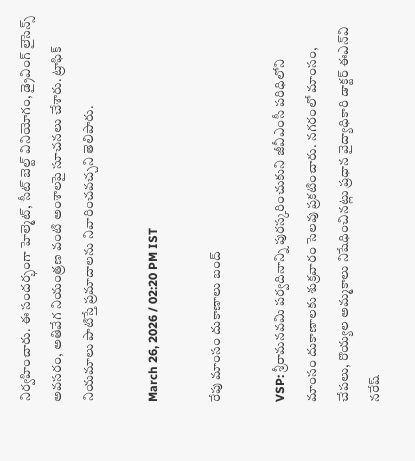నిర్వహించారు. ఈ సందర్భంగా హెల్మెట్, సీట్ బెల్ట్ వినియోగం, డ్రైవింగ్ లైసెన్స్ అవసరం, అతివేగ నియంత్రణ వంటి అంశాలపై సూచనలు చేశారు. ట్రాఫిక్ నియమాలు పాటిస్తే ప్రమాదాలను నివారించవచ్చని తెలిపారు.

March 26, 2026 / 02:20 PM IST

రేపు మాంసం దుకాణాలు బంద్

VSP: శ్రీరామనవమి పర్వదినాన్ని పురస్కరించుకుని జీవీఎంసీ పరిధిలోని మాంసం దుకాణాలకు శుక్రవారం సెలవు ప్రకటించారు. నగరంలో మాంసం, చేపలు, రొయ్యల అమ్మకాలు నిషేధించినట్లు ప్రధాన వైద్యాధికారి డాక్టర్ ఈఎన్‌వి నరేష్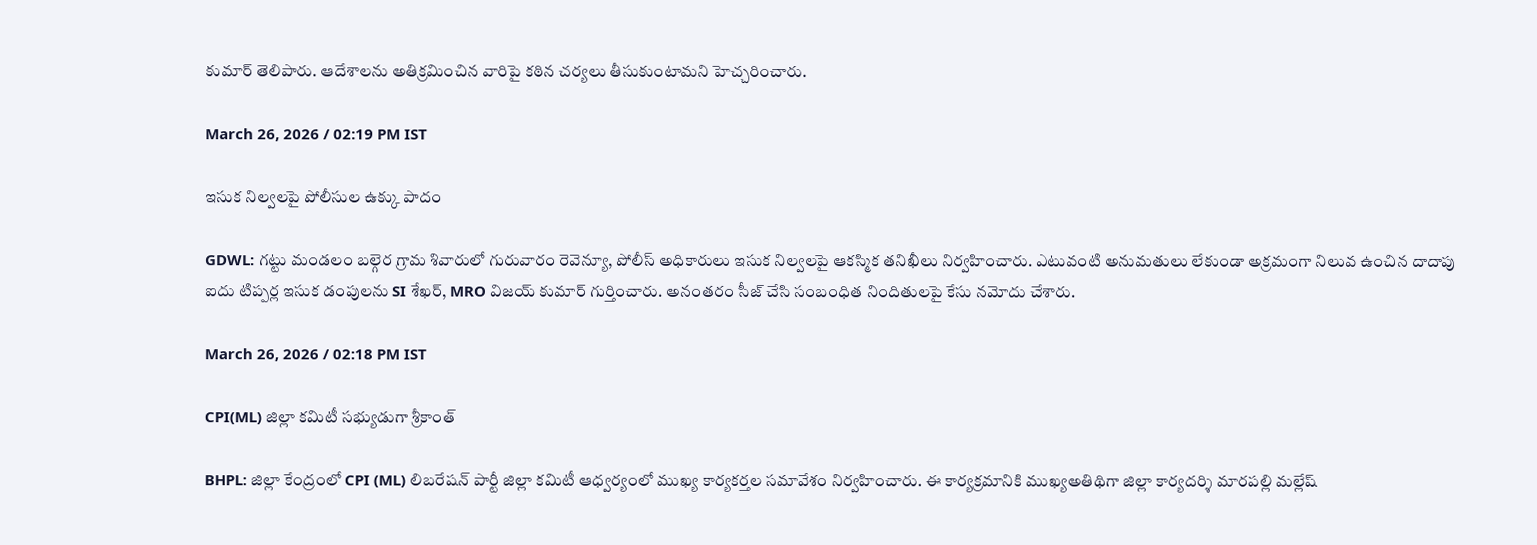కుమార్ తెలిపారు. ఆదేశాలను అతిక్రమించిన వారిపై కఠిన చర్యలు తీసుకుంటామని హెచ్చరించారు.

March 26, 2026 / 02:19 PM IST

ఇసుక నిల్వలపై పోలీసుల ఉక్కు పాదం

GDWL: గట్టు మండలం బల్గెర గ్రామ శివారులో గురువారం రెవెన్యూ, పోలీస్ అధికారులు ఇసుక నిల్వలపై ఆకస్మిక తనిఖీలు నిర్వహించారు. ఎటువంటి అనుమతులు లేకుండా అక్రమంగా నిలువ ఉంచిన దాదాపు ఐదు టిప్పర్ల ఇసుక డంపులను SI శేఖర్, MRO విజయ్ కుమార్ గుర్తించారు. అనంతరం సీజ్ చేసి సంబంధిత నిందితులపై కేసు నమోదు చేశారు.

March 26, 2026 / 02:18 PM IST

CPI(ML) జిల్లా కమిటీ సభ్యుడుగా శ్రీకాంత్

BHPL: జిల్లా కేంద్రంలో CPI (ML) లిబరేషన్ పార్టీ జిల్లా కమిటీ ఆధ్వర్యంలో ముఖ్య కార్యకర్తల సమావేశం నిర్వహించారు. ఈ కార్యక్రమానికి ముఖ్యఅతిథిగా జిల్లా కార్యదర్శి మారపల్లి మల్లేష్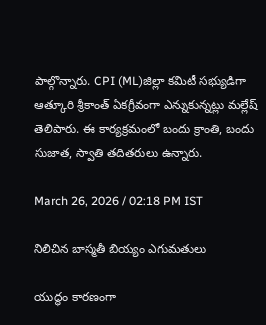పాల్గొన్నారు. CPI (ML)జిల్లా కమిటీ సభ్యుడిగా ఆత్కూరి శ్రీకాంత్ ఏకగ్రీవంగా ఎన్నుకున్నట్లు మల్లేష్ తెలిపారు. ఈ కార్యక్రమంలో బందు క్రాంతి, బందు సుజాత, స్వాతి తదితరులు ఉన్నారు.

March 26, 2026 / 02:18 PM IST

నిలిచిన బాస్మతీ బియ్యం ఎగుమతులు

యుద్ధం కారణంగా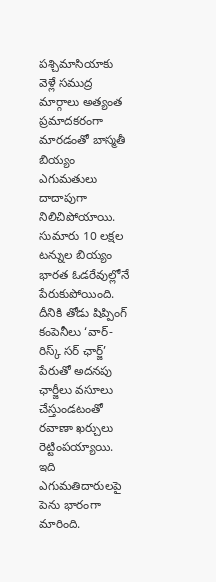పశ్చిమాసియాకు వెళ్లే సముద్ర మార్గాలు అత్యంత ప్రమాదకరంగా మారడంతో బాస్మతీ బియ్యం ఎగుమతులు దాదాపుగా నిలిచిపోయాయి. సుమారు 10 లక్షల టన్నుల బియ్యం భారత ఓడరేవుల్లోనే పేరుకుపోయింది. దీనికి తోడు షిప్పింగ్ కంపెనీలు ‘వార్-రిస్క్ సర్ ఛార్జ్’ పేరుతో అదనపు ఛార్జీలు వసూలు చేస్తుండటంతో రవాణా ఖర్చులు రెట్టింపయ్యాయి. ఇది ఎగుమతిదారులపై పెను భారంగా మారింది.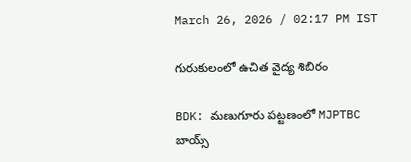March 26, 2026 / 02:17 PM IST

గురుకులంలో ఉచిత వైద్య శిబిరం

BDK: మణుగూరు పట్టణంలో MJPTBC బాయ్స్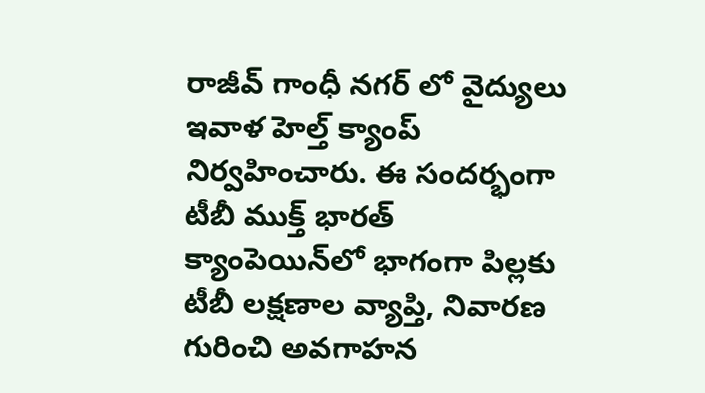రాజీవ్ గాంధీ నగర్ లో వైద్యులు ఇవాళ హెల్త్ క్యాంప్ నిర్వహించారు. ఈ సందర్భంగా టీబీ ముక్త్ భారత్ క్యాంపెయిన్‌లో భాగంగా పిల్లకు టీబీ లక్షణాల వ్యాప్తి, నివారణ గురించి అవగాహన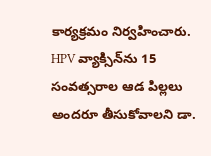కార్యక్రమం నిర్వహించారు. HPV వ్యాక్సిన్‌ను 15 సంవత్సరాల ఆడ పిల్లలు అందరూ తీసుకోవాలని డా.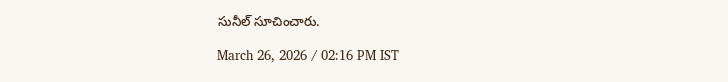సునీల్ సూచించారు.

March 26, 2026 / 02:16 PM IST